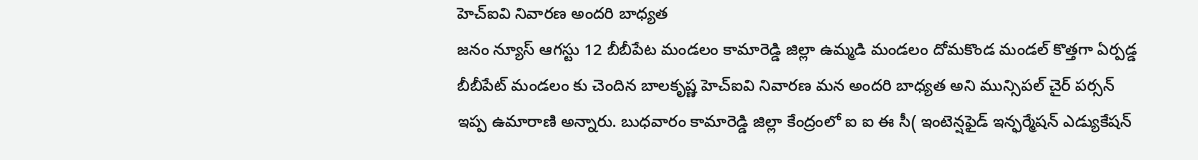హెచ్ఐవి నివారణ అందరి బాధ్యత
జనం న్యూస్ ఆగస్టు 12 బీబీపేట మండలం కామారెడ్డి జిల్లా ఉమ్మడి మండలం దోమకొండ మండల్ కొత్తగా ఏర్పడ్డ బీబీపేట్ మండలం కు చెందిన బాలకృష్ణ హెచ్ఐవి నివారణ మన అందరి బాధ్యత అని మున్సిపల్ చైర్ పర్సన్ ఇప్ప ఉమారాణి అన్నారు. బుధవారం కామారెడ్డి జిల్లా కేంద్రంలో ఐ ఐ ఈ సీ( ఇంటెన్షఫైడ్ ఇన్ఫర్మేషన్ ఎడ్యుకేషన్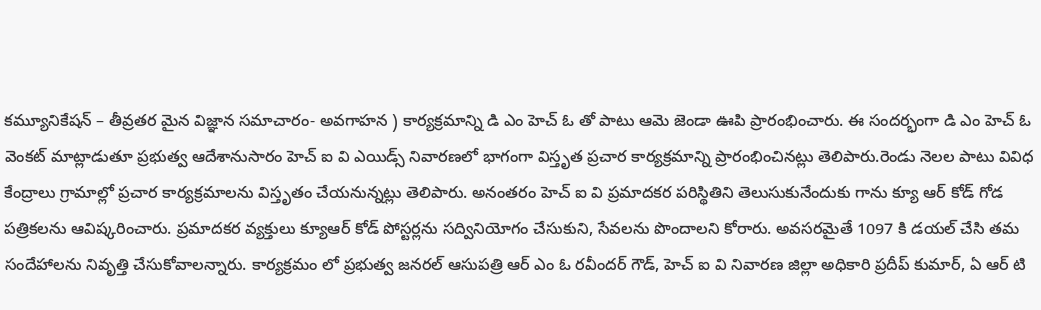కమ్యూనికేషన్ – తీవ్రతర మైన విజ్ఞాన సమాచారం- అవగాహన ) కార్యక్రమాన్ని డి ఎం హెచ్ ఓ తో పాటు ఆమె జెండా ఊపి ప్రారంభించారు. ఈ సందర్భంగా డి ఎం హెచ్ ఓ వెంకట్ మాట్లాడుతూ ప్రభుత్వ ఆదేశానుసారం హెచ్ ఐ వి ఎయిడ్స్ నివారణలో భాగంగా విస్తృత ప్రచార కార్యక్రమాన్ని ప్రారంభించినట్లు తెలిపారు.రెండు నెలల పాటు వివిధ కేంద్రాలు గ్రామాల్లో ప్రచార కార్యక్రమాలను విస్తృతం చేయనున్నట్లు తెలిపారు. అనంతరం హెచ్ ఐ వి ప్రమాదకర పరిస్థితిని తెలుసుకునేందుకు గాను క్యూ ఆర్ కోడ్ గోడ పత్రికలను ఆవిష్కరించారు. ప్రమాదకర వ్యక్తులు క్యూఆర్ కోడ్ పోస్టర్లను సద్వినియోగం చేసుకుని, సేవలను పొందాలని కోరారు. అవసరమైతే 1097 కి డయల్ చేసి తమ సందేహాలను నివృత్తి చేసుకోవాలన్నారు. కార్యక్రమం లో ప్రభుత్వ జనరల్ ఆసుపత్రి ఆర్ ఎం ఓ రవీందర్ గౌడ్, హెచ్ ఐ వి నివారణ జిల్లా అధికారి ప్రదీప్ కుమార్, ఏ ఆర్ టి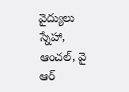వైద్యులు స్నేహా, ఆంచల్, వై ఆర్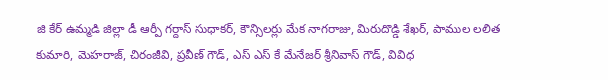జి కేర్ ఉమ్మడి జిల్లా డీ ఆర్పీ గర్దాస్ సుధాకర్, కౌన్సిలర్లు మేక నాగరాజు, మిరుదొడ్డి శేఖర్, పాముల లలిత కుమారి, మెహరాజ్, చిరంజీవి, ప్రవీణ్ గౌడ్, ఎస్ ఎస్ కే మేనేజర్ శ్రీనివాస్ గౌడ్, వివిధ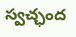స్వచ్ఛంద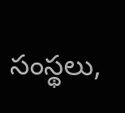సంస్థలు,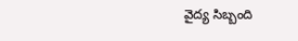వైద్య సిబ్బంది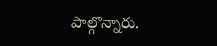పాల్గొన్నారు.